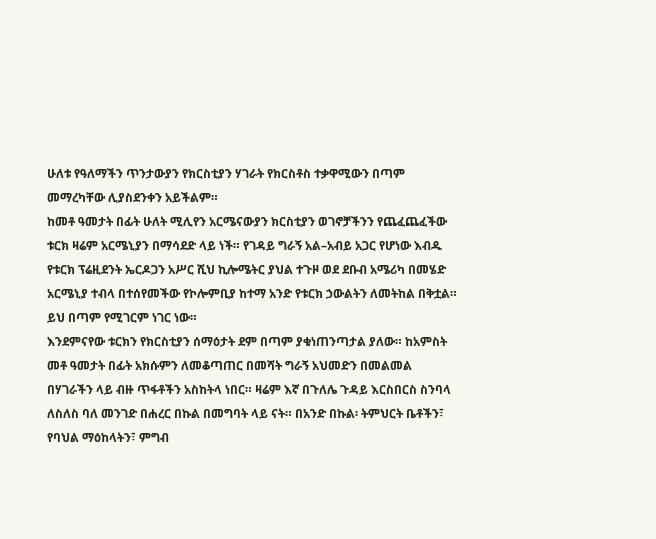ሁለቱ የዓለማችን ጥንታውያን የክርስቲያን ሃገራት የክርስቶስ ተቃዋሚውን በጣም መማረካቸው ሊያስደንቀን አይችልም።
ከመቶ ዓመታት በፊት ሁለት ሚሊየን አርሜናውያን ክርስቲያን ወገኖቻችንን የጨፈጨፈችው ቱርክ ዛሬም አርሜኒያን በማሳደድ ላይ ነች። የገዳይ ግራኝ አል–አብይ አጋር የሆነው እብዱ የቱርክ ፕሬዚደንት ኤርዶጋን አሥር ሺህ ኪሎሜትር ያህል ተጉዞ ወደ ደቡብ አሜሪካ በመሄድ አርሜኒያ ተብላ በተሰየመችው የኮሎምቢያ ከተማ አንድ የቱርክ ኃውልትን ለመትከል በቅቷል። ይህ በጣም የሚገርም ነገር ነው።
እንደምናየው ቱርክን የክርስቲያን ሰማዕታት ደም በጣም ያቁነጠንጣታል ያለው። ከአምስት መቶ ዓመታት በፊት አክሱምን ለመቆጣጠር በመሻት ግራኝ አህመድን በመልመል በሃገራችን ላይ ብዙ ጥፋቶችን አስከትላ ነበር። ዛሬም እኛ በጉለሌ ጉዳይ እርስበርስ ስንባላ ለስለስ ባለ መንገድ በሐረር በኩል በመግባት ላይ ናት። በአንድ በኩል፡ ትምህርት ቤቶችን፣ የባህል ማዕከላትን፣ ምግብ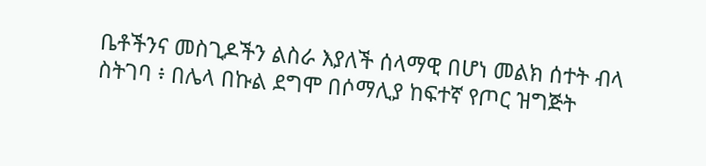ቤቶችንና መስጊዶችን ልስራ እያለች ሰላማዊ በሆነ መልክ ሰተት ብላ ስትገባ ፥ በሌላ በኩል ደግሞ በሶማሊያ ከፍተኛ የጦር ዝግጅት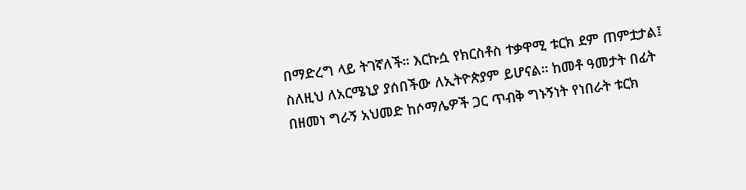በማድረግ ላይ ትገኛለች። እርኩሷ የክርስቶስ ተቃዋሚ ቱርክ ደም ጠምቷታል፤ ስለዚህ ለአርሜኒያ ያሰበችው ለኢትዮጵያም ይሆናል። ከመቶ ዓመታት በፊት በዘመነ ግራኝ አህመድ ከሶማሌዎች ጋር ጥብቅ ግኑኝነት የነበራት ቱርክ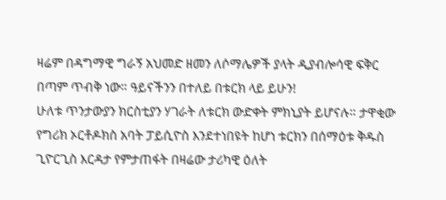ዛሬም በዳግማዊ ግራኝ አህመድ ዘመን ለሶማሌዎች ያላት ዲያብሎሳዊ ፍቅር በጣም ጥብቅ ነው። ዓይናችንን በተለይ በቱርክ ላይ ይሁን!
ሁለቱ ጥንታውያን ክርስቲያን ሃገራት ለቱርክ ውድቀት ምክኒያት ይሆናሉ። ታዋቂው የግሪክ ኦርቶዶክስ አባት ፓይሲዮስ እንደተነበዩት ከሆነ ቱርክን በሰማዕቱ ቅዱስ ጊዮርጊስ እርዳታ የምታጠፋት በዛሬው ታሪካዊ ዕለት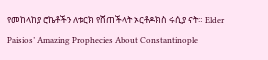የመከላከያ ሮኬቶችን ለቱርክ የሸጠችላት ኦርቶዶክስ ሩሲያ ናት። Elder Paisios’ Amazing Prophecies About Constantinople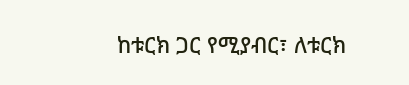ከቱርክ ጋር የሚያብር፣ ለቱርክ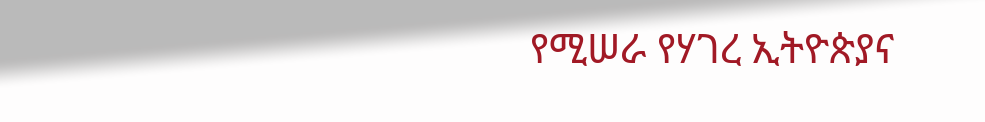የሚሠራ የሃገረ ኢትዮጵያና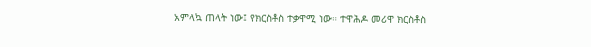አምላኳ ጠላት ነው፤ የክርስቶስ ተቃዋሚ ነው። ተዋሕዶ መሪዋ ክርስቶስ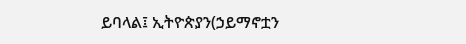ይባላል፤ ኢትዮጵያን(ኃይማኖቷን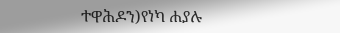ተዋሕዶን)የነካ ሐያሉ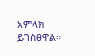አምላክ ይገስፀዋል።